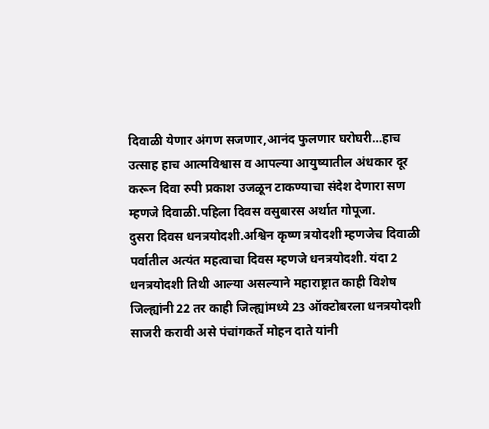दिवाळी येणार अंगण सजणार,आनंद फुलणार घरोघरी…हाच उत्साह हाच आत्मविश्वास व आपल्या आयुष्यातील अंधकार दूर करून दिवा रुपी प्रकाश उजळून टाकण्याचा संदेश देणारा सण म्हणजे दिवाळी.पहिला दिवस वसुबारस अर्थात गोपूजा.
दुसरा दिवस धनत्रयोदशी.अश्विन कृष्ण त्रयोदशी म्हणजेच दिवाळी पर्वातील अत्यंत महत्वाचा दिवस म्हणजे धनत्रयोदशी. यंदा 2 धनत्रयोदशी तिथी आल्या असल्याने महाराष्ट्रात काही विशेष जिल्ह्यांनी 22 तर काही जिल्ह्यांमध्ये 23 ऑक्टोबरला धनत्रयोदशी साजरी करावी असे पंचांगकर्ते मोहन दाते यांनी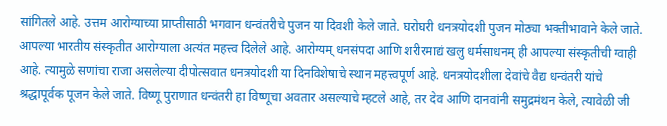सांगितले आहे. उत्तम आरोग्याच्या प्राप्तीसाठी भगवान धन्वंतरीचे पुजन या दिवशी केले जाते. घरोघरी धनत्रयोदशी पुजन मोठ्या भक्तीभावाने केले जाते.
आपल्या भारतीय संस्कृतीत आरोग्याला अत्यंत महत्त्व दिलेले आहे. आरोग्यम् धनसंपदा आणि शरीरमाद्यं खलु धर्मसाधनम् ही आपल्या संस्कृतीची ग्वाही आहे. त्यामुळे सणांचा राजा असलेल्या दीपोत्सवात धनत्रयोदशी या दिनविशेषाचे स्थान महत्त्वपूर्ण आहे. धनत्रयोदशीला देवांचे वैद्य धन्वंतरी यांचे श्रद्धापूर्वक पूजन केले जाते. विष्णू पुराणात धन्वंतरी हा विष्णूचा अवतार असल्याचे म्हटले आहे, तर देव आणि दानवांनी समुद्रमंथन केले, त्यावेळी जी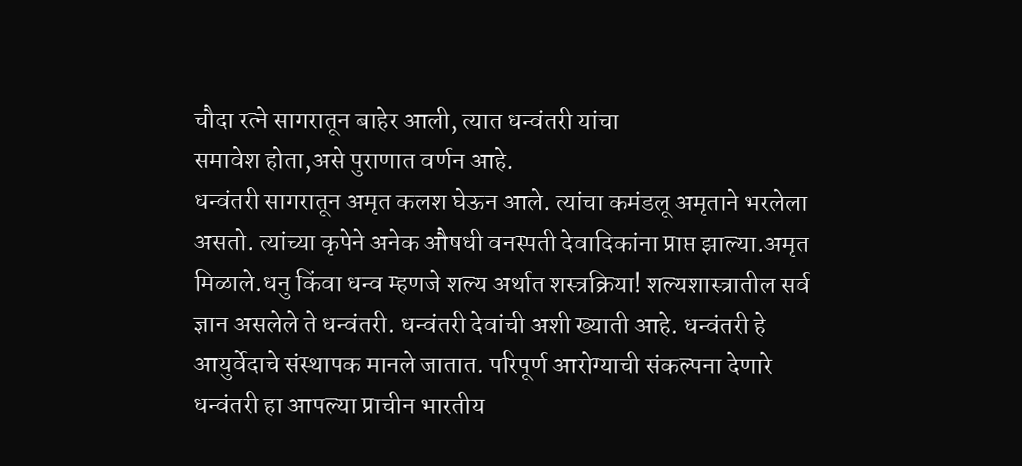चौदा रत्ने सागरातून बाहेर आली, त्यात धन्वंतरी यांचा
समावेश होता,असे पुराणात वर्णन आहे.
धन्वंतरी सागरातून अमृत कलश घेऊन आले. त्यांचा कमंडलू अमृताने भरलेला असतो. त्यांच्या कृपेने अनेक औषधी वनस्पती देवादिकांना प्राप्त झाल्या.अमृत मिळाले.धनु किंवा धन्व म्हणजे शल्य अर्थात शस्त्रक्रिया! शल्यशास्त्रातील सर्व ज्ञान असलेले ते धन्वंतरी. धन्वंतरी देवांची अशी ख्याती आहे. धन्वंतरी हे आयुर्वेदाचे संस्थापक मानले जातात. परिपूर्ण आरोग्याची संकल्पना देणारे धन्वंतरी हा आपल्या प्राचीन भारतीय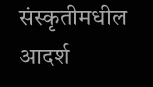संस्कृतीमधील आदर्श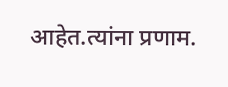आहेत.त्यांना प्रणाम.